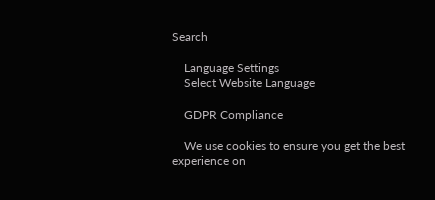Search

    Language Settings
    Select Website Language

    GDPR Compliance

    We use cookies to ensure you get the best experience on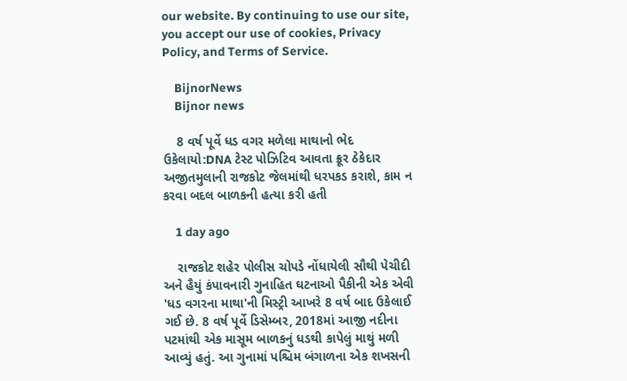our website. By continuing to use our site, you accept our use of cookies, Privacy Policy, and Terms of Service.

    BijnorNews
    Bijnor news

    8 વર્ષ પૂર્વે ધડ વગર મળેલા માથાનો ભેદ ઉકેલાયો:DNA ટેસ્ટ પોઝિટિવ આવતા ક્રૂર ઠેકેદાર અજીતમુલાની રાજકોટ જેલમાંથી ધરપકડ કરાશે, કામ ન કરવા બદલ બાળકની હત્યા કરી હતી

    1 day ago

    રાજકોટ શહેર પોલીસ ચોપડે નોંધાયેલી સૌથી પેચીદી અને હૈયું કંપાવનારી ગુનાહિત ઘટનાઓ પૈકીની એક એવી 'ધડ વગરના માથા'ની મિસ્ટ્રી આખરે 8 વર્ષ બાદ ઉકેલાઈ ગઈ છે. 8 વર્ષ પૂર્વે ડિસેમ્બર, 2018માં આજી નદીના પટમાંથી એક માસૂમ બાળકનું ધડથી કાપેલું માથું મળી આવ્યું હતું. આ ગુનામાં પશ્ચિમ બંગાળના એક શખસની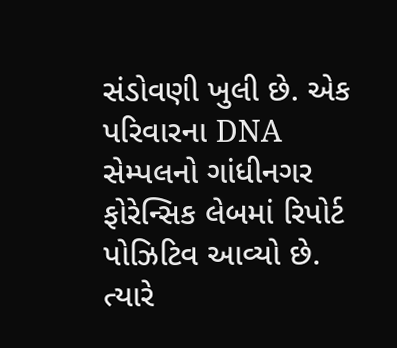સંડોવણી ખુલી છે. એક પરિવારના DNA સેમ્પલનો ગાંધીનગર ફોરેન્સિક લેબમાં રિપોર્ટ પોઝિટિવ આવ્યો છે. ત્યારે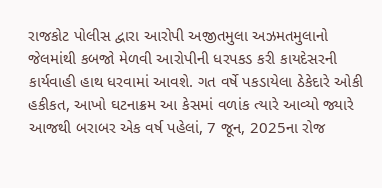રાજકોટ પોલીસ દ્વારા આરોપી અજીતમુલા અઝમતમુલાનો જેલમાંથી કબજો મેળવી આરોપીની ધરપકડ કરી કાયદેસરની કાર્યવાહી હાથ ધરવામાં આવશે. ગત વર્ષે પકડાયેલા ઠેકેદારે ઓકી હકીકત, આખો ઘટનાક્રમ આ કેસમાં વળાંક ત્યારે આવ્યો જ્યારે આજથી બરાબર એક વર્ષ પહેલાં, 7 જૂન, 2025ના રોજ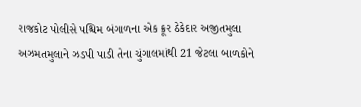રાજકોટ પોલીસે પશ્ચિમ બંગાળના એક ક્રૂર ઠેકેદાર અજીતમુલા અઝમતમુલાને ઝડપી પાડી તેના ચુંગાલમાંથી 21 જેટલા બાળકોને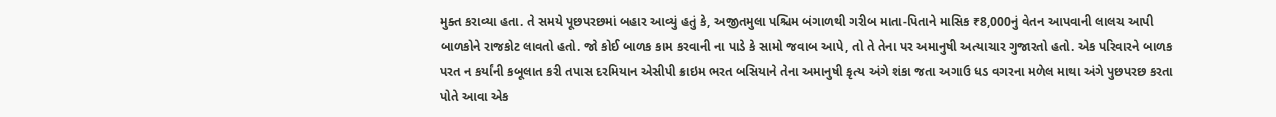મુક્ત કરાવ્યા હતા. તે સમયે પૂછપરછમાં બહાર આવ્યું હતું કે, અજીતમુલા પશ્ચિમ બંગાળથી ગરીબ માતા-પિતાને માસિક ₹8,000નું વેતન આપવાની લાલચ આપી બાળકોને રાજકોટ લાવતો હતો. જો કોઈ બાળક કામ કરવાની ના પાડે કે સામો જવાબ આપે, તો તે તેના પર અમાનુષી અત્યાચાર ગુજારતો હતો. એક પરિવારને બાળક પરત ન કર્યાંની કબૂલાત કરી તપાસ દરમિયાન એસીપી ક્રાઇમ ભરત બસિયાને તેના અમાનુષી કૃત્ય અંગે શંકા જતા અગાઉ ધડ વગરના મળેલ માથા અંગે પુછપરછ કરતા પોતે આવા એક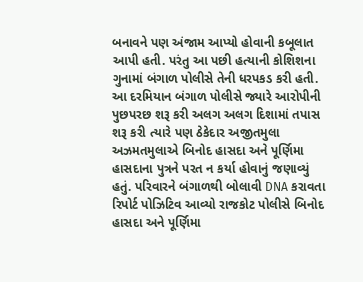બનાવને પણ અંજામ આપ્યો હોવાની કબૂલાત આપી હતી. પરંતુ આ પછી હત્યાની કોશિશના ગુનામાં બંગાળ પોલીસે તેની ધરપકડ કરી હતી. આ દરમિયાન બંગાળ પોલીસે જ્યારે આરોપીની પુછપરછ શરૂ કરી અલગ અલગ દિશામાં તપાસ શરૂ કરી ત્યારે પણ ઠેકેદાર અજીતમુલા અઝમતમુલાએ બિનોદ હાસદા અને પૂર્ણિમા હાસદાના પુત્રને પરત ન કર્યા હોવાનું જણાવ્યું હતું. પરિવારને બંગાળથી બોલાવી DNA કરાવતા રિપોર્ટ પોઝિટિવ આવ્યો રાજકોટ પોલીસે બિનોદ હાસદા અને પૂર્ણિમા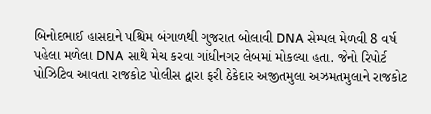બિનોદભાઈ હાસદાને પશ્ચિમ બંગાળથી ગુજરાત બોલાવી DNA સેમ્પલ મેળવી 8 વર્ષ પહેલા મળેલા DNA સાથે મેચ કરવા ગાંધીનગર લેબમાં મોકલ્યા હતા. જેનો રિપોર્ટ પોઝિટિવ આવતા રાજકોટ પોલીસ દ્વારા ફરી ઠેકેદાર અજીતમુલા અઝમતમુલાને રાજકોટ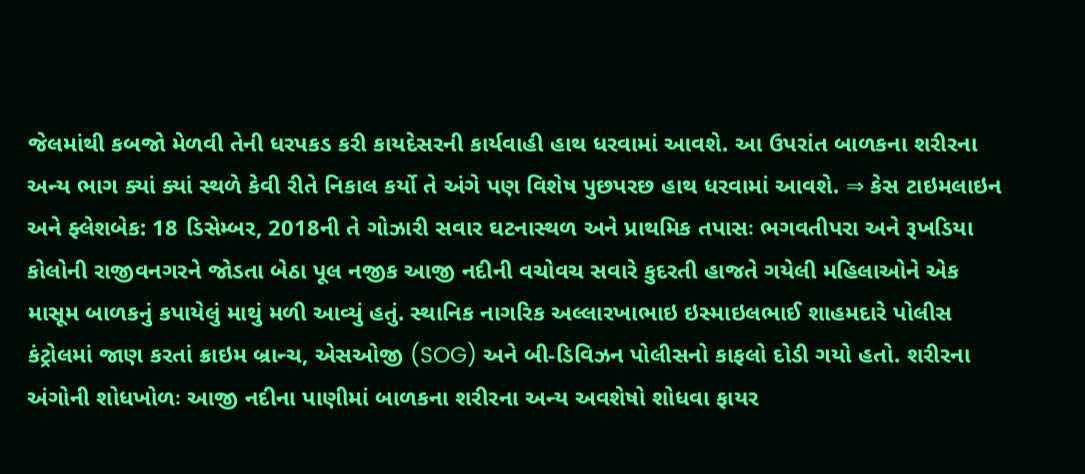જેલમાંથી કબજો મેળવી તેની ધરપકડ કરી કાયદેસરની કાર્યવાહી હાથ ધરવામાં આવશે. આ ઉપરાંત બાળકના શરીરના અન્ય ભાગ ક્યાં ક્યાં સ્થળે કેવી રીતે નિકાલ કર્યો તે અંગે પણ વિશેષ પુછપરછ હાથ ધરવામાં આવશે. ⇒ કેસ ટાઇમલાઇન અને ફ્લેશબેક: 18 ડિસેમ્બર, 2018ની તે ગોઝારી સવાર ઘટનાસ્થળ અને પ્રાથમિક તપાસઃ ભગવતીપરા અને રૂખડિયા કોલોની રાજીવનગરને જોડતા બેઠા પૂલ નજીક આજી નદીની વચોવચ સવારે કુદરતી હાજતે ગયેલી મહિલાઓને એક માસૂમ બાળકનું કપાયેલું માથું મળી આવ્યું હતું. સ્થાનિક નાગરિક અલ્લારખાભાઇ ઇસ્માઇલભાઈ શાહમદારે પોલીસ કંટ્રોલમાં જાણ કરતાં ક્રાઇમ બ્રાન્ચ, એસઓજી (SOG) અને બી-ડિવિઝન પોલીસનો કાફલો દોડી ગયો હતો. શરીરના અંગોની શોધખોળઃ આજી નદીના પાણીમાં બાળકના શરીરના અન્ય અવશેષો શોધવા ફાયર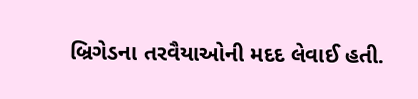બ્રિગેડના તરવૈયાઓની મદદ લેવાઈ હતી.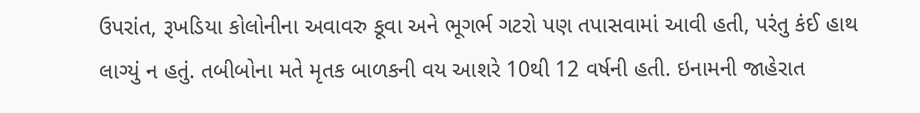ઉપરાંત, રૂખડિયા કોલોનીના અવાવરુ કૂવા અને ભૂગર્ભ ગટરો પણ તપાસવામાં આવી હતી, પરંતુ કંઈ હાથ લાગ્યું ન હતું. તબીબોના મતે મૃતક બાળકની વય આશરે 10થી 12 વર્ષની હતી. ઇનામની જાહેરાત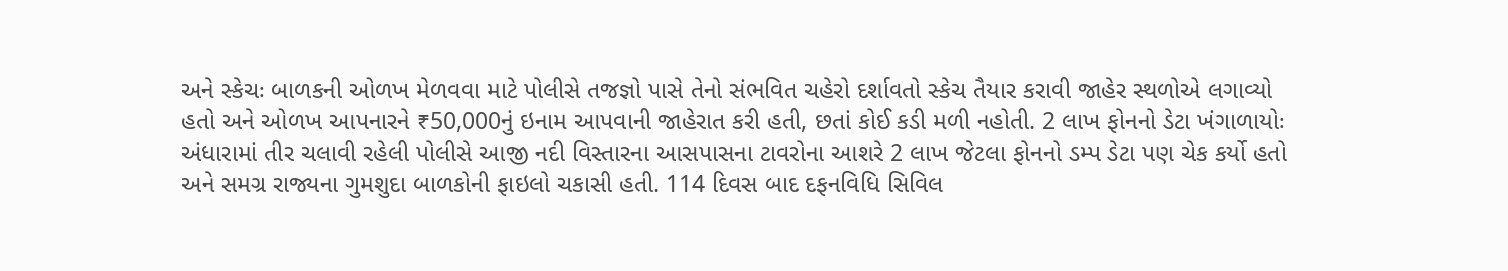અને સ્કેચઃ બાળકની ઓળખ મેળવવા માટે પોલીસે તજજ્ઞો પાસે તેનો સંભવિત ચહેરો દર્શાવતો સ્કેચ તૈયાર કરાવી જાહેર સ્થળોએ લગાવ્યો હતો અને ઓળખ આપનારને ₹50,000નું ઇનામ આપવાની જાહેરાત કરી હતી, છતાં કોઈ કડી મળી નહોતી. 2 લાખ ફોનનો ડેટા ખંગાળાયોઃ અંધારામાં તીર ચલાવી રહેલી પોલીસે આજી નદી વિસ્તારના આસપાસના ટાવરોના આશરે 2 લાખ જેટલા ફોનનો ડમ્પ ડેટા પણ ચેક કર્યો હતો અને સમગ્ર રાજ્યના ગુમશુદા બાળકોની ફાઇલો ચકાસી હતી. 114 દિવસ બાદ દફનવિધિ સિવિલ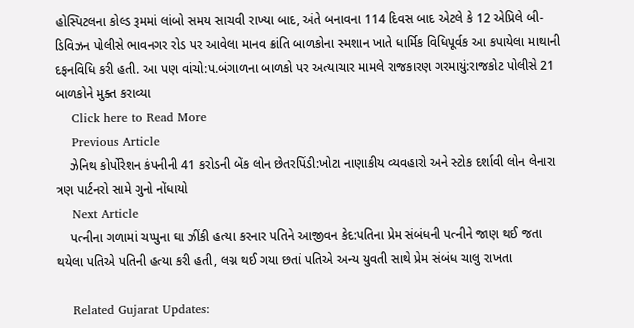હોસ્પિટલના કોલ્ડ રૂમમાં લાંબો સમય સાચવી રાખ્યા બાદ, અંતે બનાવના 114 દિવસ બાદ એટલે કે 12 એપ્રિલે બી-ડિવિઝન પોલીસે ભાવનગર રોડ પર આવેલા માનવ ક્રાંતિ બાળકોના સ્મશાન ખાતે ધાર્મિક વિધિપૂર્વક આ કપાયેલા માથાની દફનવિધિ કરી હતી. આ પણ વાંચો:પ.બંગાળના બાળકો પર અત્યાચાર મામલે રાજકારણ ગરમાયું:રાજકોટ પોલીસે 21 બાળકોને મુક્ત કરાવ્યા
    Click here to Read More
    Previous Article
    ઝેનિથ કોર્પોરેશન કંપનીની 41 કરોડની બેંક લોન છેતરપિંડી:ખોટા નાણાકીય વ્યવહારો અને સ્ટોક દર્શાવી લોન લેનારા ત્રણ પાર્ટનરો સામે ગુનો નોંધાયો
    Next Article
    પત્નીના ગળામાં ચપ્પુના ઘા ઝીંકી હત્યા કરનાર પતિને આજીવન કેદ:પતિના પ્રેમ સંબંધની પત્નીને જાણ થઈ જતા થયેલા પતિએ પતિની હત્યા કરી હતી, લગ્ન થઈ ગયા છતાં પતિએ અન્ય યુવતી સાથે પ્રેમ સંબંધ ચાલુ રાખતા

    Related Gujarat Updates: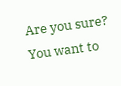Are you sure? You want to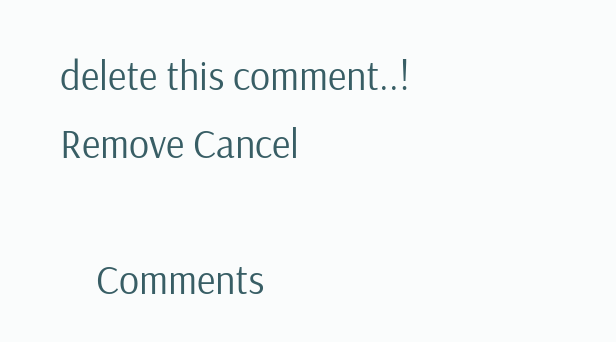delete this comment..! Remove Cancel

    Comments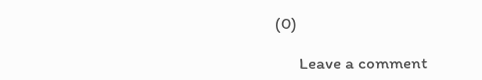(0)

      Leave a comment